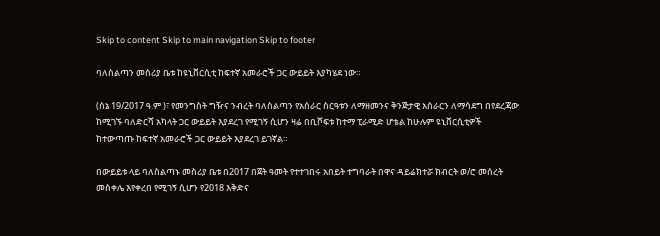Skip to content Skip to main navigation Skip to footer

ባለስልጣን መስሪያ ቤቱ ከዩኒቨርሲቲ ከፍተኛ አመራሮች ጋር ውይይት እያካሄደ ነው።

(ሰኔ 19/2017 ዓ.ም )፣ የመንግስት ግዥና ንብረት ባለስልጣን የአሰራር ስርዓቱን ለማዘመንና ቅንጅታዊ አሰራርን ለማሳደግ በየደረጃው ከሚገኙ ባለድርሻ አካላት ጋር ውይይት እያደረገ የሚገኝ ሲሆን ዛሬ በቢሾፍቱ ከተማ ፒራሚድ ሆቴል ከሁሉም ዩኒቨርሲቲዎች ከተውጣጡ ከፍተኛ አመራሮች ጋር ውይይት እያደረገ ይገኛል።

በውይይቱ ላይ ባለስልጣኑ መስሪያ ቤቱ በ2017 በጀት ዓመት የተተገበሩ አበይት ተግባራት በዋና ዳይሬክተሯ ክብርት ወ/ሮ መሰረት መስቀሌ እየቀረበ የሚገኝ ሲሆን የ2018 እቅድና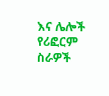እና ሌሎች የሪፎርም ስራዎች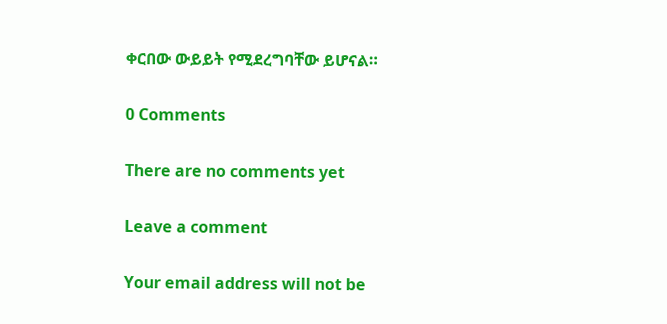ቀርበው ውይይት የሚደረግባቸው ይሆናል።

0 Comments

There are no comments yet

Leave a comment

Your email address will not be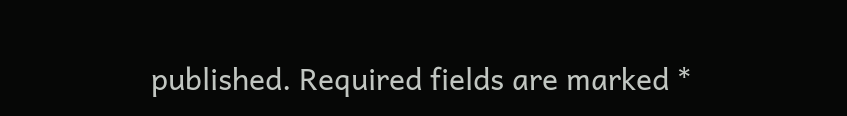published. Required fields are marked *